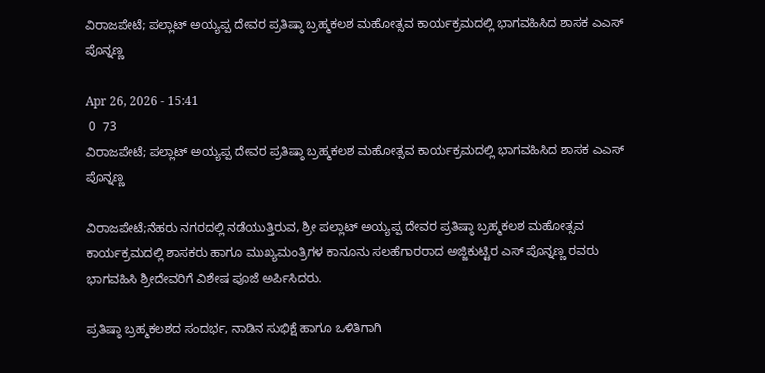ವಿರಾಜಪೇಟೆ; ಪಲ್ಲಾಟ್ ಅಯ್ಯಪ್ಪ ದೇವರ ಪ್ರತಿಷ್ಠಾ ಬ್ರಹ್ಮಕಲಶ ಮಹೋತ್ಸವ ಕಾರ್ಯಕ್ರಮದಲ್ಲಿ ಭಾಗವಹಿಸಿದ ಶಾಸಕ ಎಎಸ್ ಪೊನ್ನಣ್ಣ

Apr 26, 2026 - 15:41
 0  73
ವಿರಾಜಪೇಟೆ; ಪಲ್ಲಾಟ್ ಅಯ್ಯಪ್ಪ ದೇವರ ಪ್ರತಿಷ್ಠಾ ಬ್ರಹ್ಮಕಲಶ ಮಹೋತ್ಸವ ಕಾರ್ಯಕ್ರಮದಲ್ಲಿ ಭಾಗವಹಿಸಿದ ಶಾಸಕ ಎಎಸ್ ಪೊನ್ನಣ್ಣ

ವಿರಾಜಪೇಟೆ;ನೆಹರು ನಗರದಲ್ಲಿ ನಡೆಯುತ್ತಿರುವ, ಶ್ರೀ ಪಲ್ಲಾಟ್ ಅಯ್ಯಪ್ಪ ದೇವರ ಪ್ರತಿಷ್ಠಾ ಬ್ರಹ್ಮಕಲಶ ಮಹೋತ್ಸವ ಕಾರ್ಯಕ್ರಮದಲ್ಲಿ ಶಾಸಕರು ಹಾಗೂ ಮುಖ್ಯಮಂತ್ರಿಗಳ ಕಾನೂನು ಸಲಹೆಗಾರರಾದ ಅಜ್ಜಿಕುಟ್ಟಿರ ಎಸ್ ಪೊನ್ನಣ್ಣ ರವರು ಭಾಗವಹಿಸಿ ಶ್ರೀದೇವರಿಗೆ ವಿಶೇಷ ಪೂಜೆ ಅರ್ಪಿಸಿದರು.

ಪ್ರತಿಷ್ಠಾ ಬ್ರಹ್ಮಕಲಶದ ಸಂದರ್ಭ, ನಾಡಿನ ಸುಭಿಕ್ಷೆ ಹಾಗೂ ಒಳಿತಿಗಾಗಿ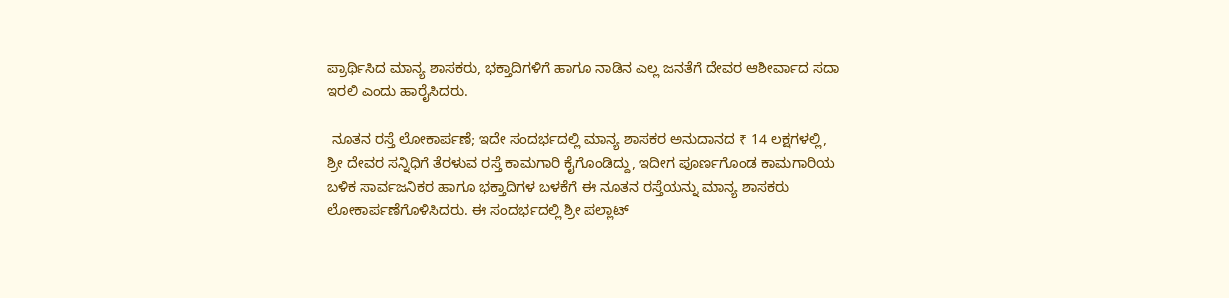ಪ್ರಾರ್ಥಿಸಿದ ಮಾನ್ಯ ಶಾಸಕರು, ಭಕ್ತಾದಿಗಳಿಗೆ ಹಾಗೂ ನಾಡಿನ ಎಲ್ಲ ಜನತೆಗೆ ದೇವರ ಆಶೀರ್ವಾದ ಸದಾ ಇರಲಿ ಎಂದು ಹಾರೈಸಿದರು.

 ನೂತನ ರಸ್ತೆ ಲೋಕಾರ್ಪಣೆ; ಇದೇ ಸಂದರ್ಭದಲ್ಲಿ ಮಾನ್ಯ ಶಾಸಕರ ಅನುದಾನದ ₹ 14 ಲಕ್ಷಗಳಲ್ಲಿ, ಶ್ರೀ ದೇವರ ಸನ್ನಿಧಿಗೆ ತೆರಳುವ ರಸ್ತೆ ಕಾಮಗಾರಿ ಕೈಗೊಂಡಿದ್ದು, ಇದೀಗ ಪೂರ್ಣಗೊಂಡ ಕಾಮಗಾರಿಯ ಬಳಿಕ ಸಾರ್ವಜನಿಕರ ಹಾಗೂ ಭಕ್ತಾದಿಗಳ ಬಳಕೆಗೆ ಈ ನೂತನ ರಸ್ತೆಯನ್ನು ಮಾನ್ಯ ಶಾಸಕರು ಲೋಕಾರ್ಪಣೆಗೊಳಿಸಿದರು. ಈ ಸಂದರ್ಭದಲ್ಲಿ ಶ್ರೀ ಪಲ್ಲಾಟ್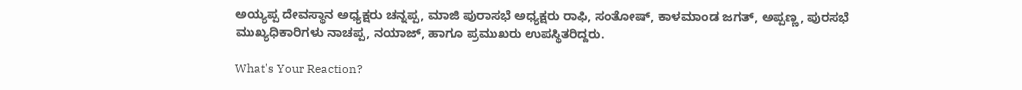ಅಯ್ಯಪ್ಪ ದೇವಸ್ಥಾನ ಅಧ್ಯಕ್ಷರು ಚನ್ನಪ್ಪ, ಮಾಜಿ ಪುರಾಸಭೆ ಅಧ್ಯಕ್ಷರು ರಾಫಿ, ಸಂತೋಷ್, ಕಾಳಮಾಂಡ ಜಗತ್, ಅಪ್ಪಣ್ಣ, ಪುರಸಭೆ ಮುಖ್ಯಧಿಕಾರಿಗಳು ನಾಚಪ್ಪ, ನಯಾಜ್, ಹಾಗೂ ಪ್ರಮುಖರು ಉಪಸ್ಥಿತರಿದ್ದರು.

What's Your Reaction?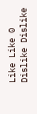Like Like 0
Dislike Dislike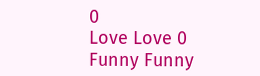0
Love Love 0
Funny Funny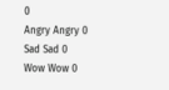0
Angry Angry 0
Sad Sad 0
Wow Wow 0